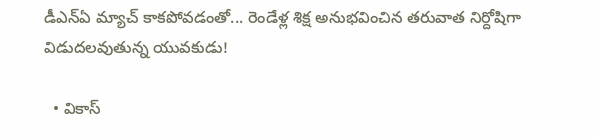డీఎన్ఏ మ్యాచ్ కాకపోవడంతో... రెండేళ్ల శిక్ష అనుభవించిన తరువాత నిర్దోషిగా విడుదలవుతున్న యువకుడు!

  • వికాస్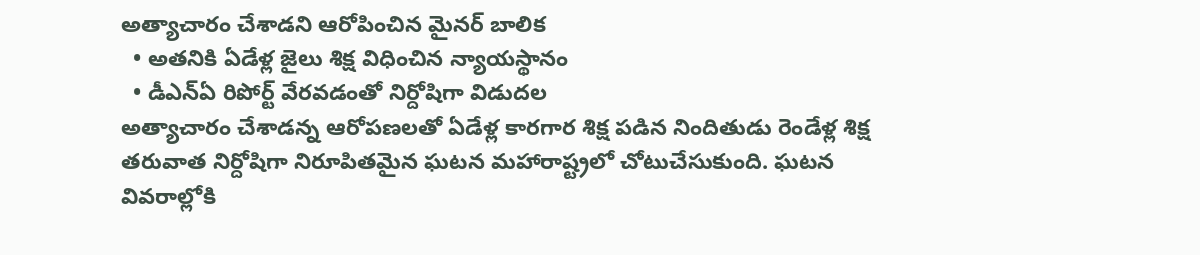అత్యాచారం చేశాడని ఆరోపించిన మైనర్ బాలిక
  • అతనికి ఏడేళ్ల జైలు శిక్ష విధించిన న్యాయస్థానం
  • డీఎన్ఏ రిపోర్ట్ వేరవడంతో నిర్దోషిగా విడుదల
అత్యాచారం చేశాడన్న ఆరోపణలతో ఏడేళ్ల కారగార శిక్ష పడిన నిందితుడు రెండేళ్ల శిక్ష తరువాత నిర్దోషిగా నిరూపితమైన ఘటన మహారాష్ట్రలో చోటుచేసుకుంది. ఘటన వివరాల్లోకి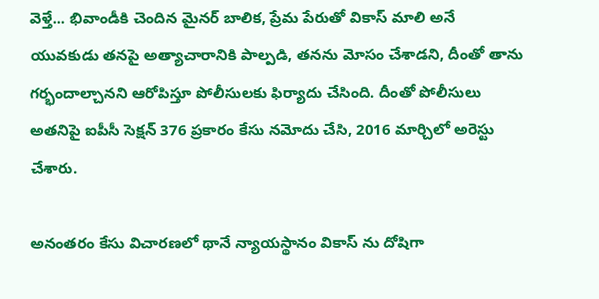వెళ్తే... భివాండీకి చెందిన మైనర్‌ బాలిక, ప్రేమ పేరుతో వికాస్‌ మాలి అనే యువకుడు తనపై అత్యాచారానికి పాల్పడి, తనను మోసం చేశాడని, దీంతో తాను గర్భందాల్చానని ఆరోపిస్తూ పోలీసులకు ఫిర్యాదు చేసింది. దీంతో పోలీసులు అతనిపై ఐపీసీ సెక్షన్ 376 ప్రకారం కేసు నమోదు చేసి, 2016 మార్చిలో అరెస్టు చేశారు.

అనంతరం కేసు విచారణలో థానే న్యాయస్థానం వికాస్ ను దోషిగా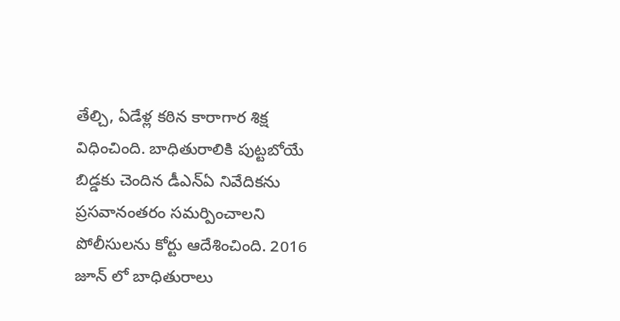తేల్చి, ఏడేళ్ల కఠిన కారాగార శిక్ష విధించింది. బాధితురాలికి పుట్టబోయే బిడ్డకు చెందిన డీఎన్‌ఏ నివేదికను ప్రసవానంతరం సమర్పించాలని పోలీసులను కోర్టు ఆదేశించింది. 2016 జూన్‌ లో బాధితురాలు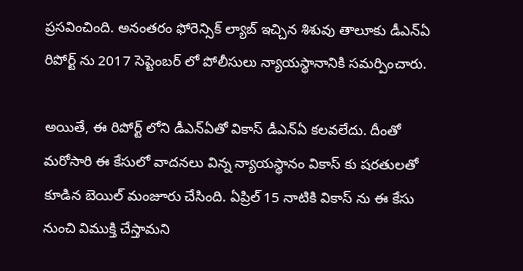ప్రసవించింది. అనంతరం ఫోరెన్సిక్ ల్యాబ్ ఇచ్చిన శిశువు తాలూకు డీఎన్ఏ రిపోర్ట్ ను 2017 సెప్టెంబర్ లో పోలీసులు న్యాయస్థానానికి సమర్పించారు.

అయితే, ఈ రిపోర్ట్ లోని డీఎన్‌ఏతో వికాస్ డీఎన్‌ఏ కలవలేదు. దీంతో మరోసారి ఈ కేసులో వాదనలు విన్న న్యాయస్థానం వికాస్‌ కు షరతులతో కూడిన బెయిల్‌ మంజూరు చేసింది. ఏప్రిల్‌ 15 నాటికి వికాస్ ను ఈ కేసు నుంచి విముక్తి చేస్తామని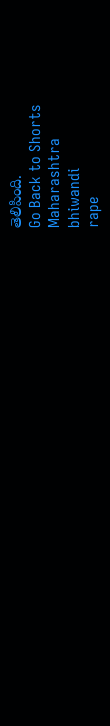తెలిపింది.
Go Back to Shorts
Maharashtra
bhiwandi
rape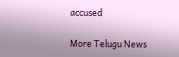accused

More Telugu News